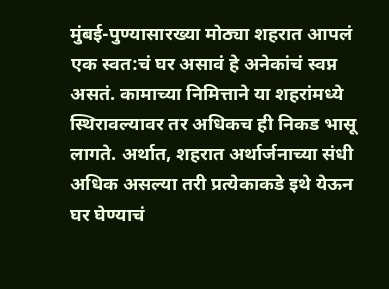मुंबई-पुण्यासारख्या मोठ्या शहरात आपलं एक स्वत:चं घर असावं हे अनेकांचं स्वप्न असतं. कामाच्या निमित्ताने या शहरांमध्ये स्थिरावल्यावर तर अधिकच ही निकड भासू लागते. अर्थात, शहरात अर्थार्जनाच्या संधी अधिक असल्या तरी प्रत्येकाकडे इथे येऊन घर घेण्याचं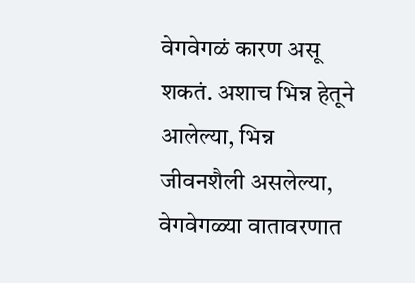वेगवेगळं कारण असू शकतं. अशाच भिन्न हेतूने आलेल्या, भिन्न जीवनशैली असलेल्या, वेगवेगळ्या वातावरणात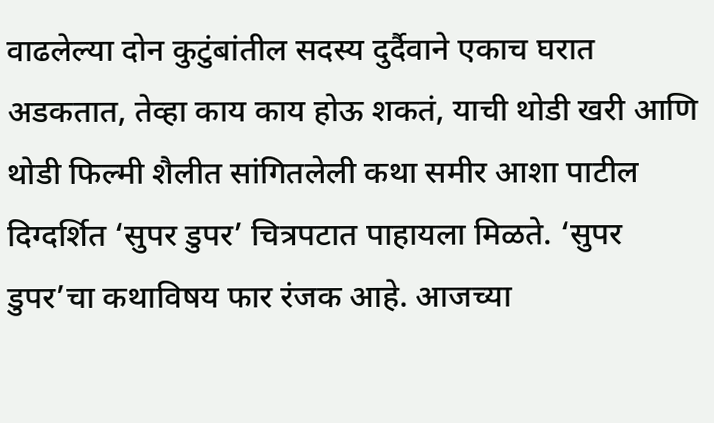वाढलेल्या दोन कुटुंबांतील सदस्य दुर्दैवाने एकाच घरात अडकतात, तेव्हा काय काय होऊ शकतं, याची थोडी खरी आणि थोडी फिल्मी शैलीत सांगितलेली कथा समीर आशा पाटील दिग्दर्शित ‘सुपर डुपर’ चित्रपटात पाहायला मिळते. ‘सुपर डुपर’चा कथाविषय फार रंजक आहे. आजच्या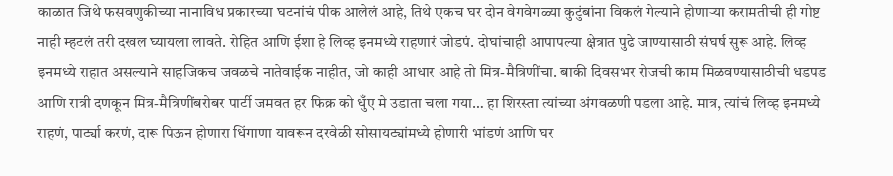काळात जिथे फसवणुकीच्या नानाविध प्रकारच्या घटनांचं पीक आलेलं आहे, तिथे एकच घर दोन वेगवेगळ्या कुटुंबांना विकलं गेल्याने होणाऱ्या करामतीची ही गोष्ट नाही म्हटलं तरी दखल घ्यायला लावते. रोहित आणि ईशा हे लिव्ह इनमध्ये राहणारं जोडपं. दोघांचाही आपापल्या क्षेत्रात पुढे जाण्यासाठी संघर्ष सुरू आहे. लिव्ह इनमध्ये राहात असल्याने साहजिकच जवळचे नातेवाईक नाहीत, जो काही आधार आहे तो मित्र-मैत्रिणींचा. बाकी दिवसभर रोजची काम मिळवण्यासाठीची धडपड आणि रात्री दणकून मित्र-मैत्रिणींबरोबर पार्टी जमवत हर फिक्र को धुँए मे उडाता चला गया… हा शिरस्ता त्यांच्या अंगवळणी पडला आहे. मात्र, त्यांचं लिव्ह इनमध्ये राहणं, पार्ट्या करणं, दारू पिऊन होणारा धिंगाणा यावरून दरवेळी सोसायट्यांमध्ये होणारी भांडणं आणि घर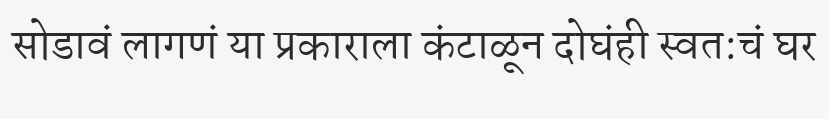सोडावं लागणं या प्रकाराला कंटाळून दोघंही स्वत:चं घर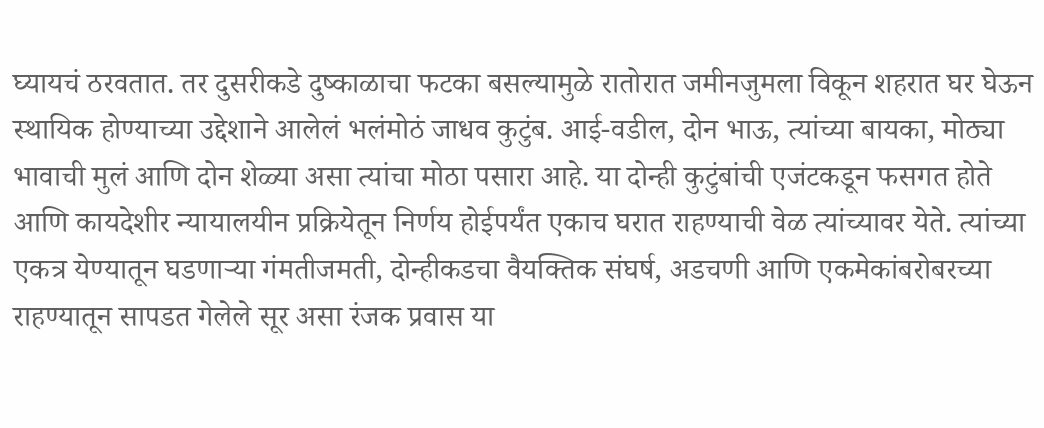घ्यायचं ठरवतात. तर दुसरीकडे दुष्काळाचा फटका बसल्यामुळे रातोरात जमीनजुमला विकून शहरात घर घेऊन स्थायिक होण्याच्या उद्देशाने आलेलं भलंमोठं जाधव कुटुंब. आई-वडील, दोन भाऊ, त्यांच्या बायका, मोठ्या भावाची मुलं आणि दोन शेळ्या असा त्यांचा मोठा पसारा आहे. या दोन्ही कुटुंबांची एजंटकडून फसगत होते आणि कायदेशीर न्यायालयीन प्रक्रियेतून निर्णय होईपर्यंत एकाच घरात राहण्याची वेळ त्यांच्यावर येते. त्यांच्या एकत्र येण्यातून घडणाऱ्या गंमतीजमती, दोन्हीकडचा वैयक्तिक संघर्ष, अडचणी आणि एकमेकांबरोबरच्या राहण्यातून सापडत गेलेले सूर असा रंजक प्रवास या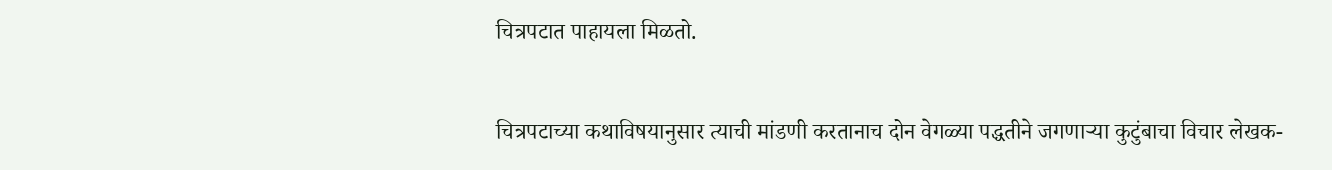चित्रपटात पाहायला मिळतो.

चित्रपटाच्या कथाविषयानुसार त्याची मांडणी करतानाच दोन वेगळ्या पद्धतीने जगणाऱ्या कुटुंबाचा विचार लेखक-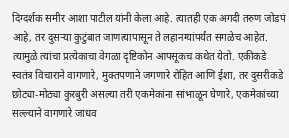दिग्दर्शक समीर आशा पाटील यांनी केला आहे. त्यातही एक अगदी तरुण जोडपं आहे, तर दुसऱ्या कुटुंबात जाणत्यापासून ते लहानग्यांपर्यंत सगळेच आहेत. त्यामुळे त्यांचा प्रत्येकाचा वेगळा दृष्टिकोन आपसूकच कथेत येतो. एकीकडे स्वतंत्र विचाराने वागणारे, मुक्तपणाने जगणारे रोहित आणि ईशा, तर दुसरीकडे छोट्या-मोठ्या कुरबुरी असल्या तरी एकमेकांना सांभाळून घेणारे, एकमेकांच्या सल्ल्याने वागणारे जाधव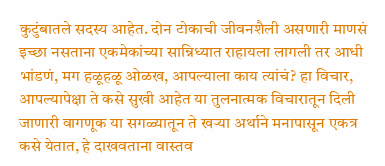कुटुंबातले सदस्य आहेत. दोन टोकाची जीवनशैली असणारी माणसं इच्छा नसताना एकमेकांच्या सान्निध्यात राहायला लागली तर आधी भांडणं, मग हळूहळू ओळख, आपल्याला काय त्यांचं? हा विचार, आपल्यापेक्षा ते कसे सुखी आहेत या तुलनात्मक विचारातून दिली जाणारी वागणूक या सगळ्यातून ते खऱ्या अर्थाने मनापासून एकत्र कसे येतात, हे दाखवताना वास्तव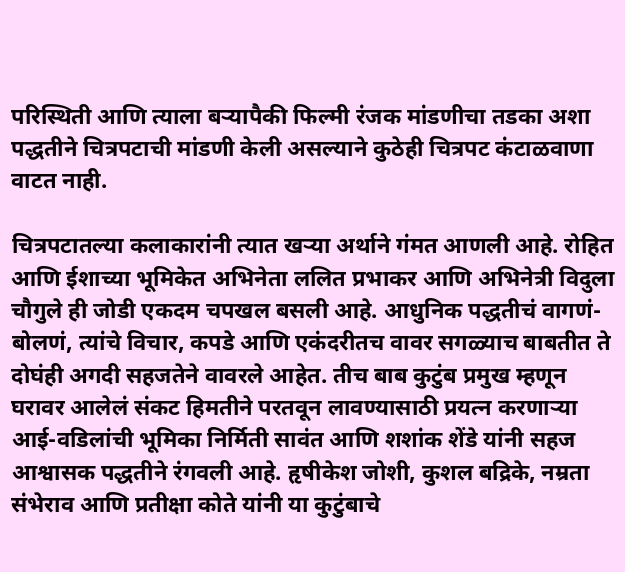परिस्थिती आणि त्याला बऱ्यापैकी फिल्मी रंजक मांडणीचा तडका अशा पद्धतीने चित्रपटाची मांडणी केली असल्याने कुठेही चित्रपट कंटाळवाणा वाटत नाही.

चित्रपटातल्या कलाकारांनी त्यात खऱ्या अर्थाने गंमत आणली आहे. रोहित आणि ईशाच्या भूमिकेत अभिनेता ललित प्रभाकर आणि अभिनेत्री विदुला चौगुले ही जोडी एकदम चपखल बसली आहे. आधुनिक पद्धतीचं वागणं-बोलणं, त्यांचे विचार, कपडे आणि एकंदरीतच वावर सगळ्याच बाबतीत ते दोघंही अगदी सहजतेने वावरले आहेत. तीच बाब कुटुंब प्रमुख म्हणून घरावर आलेलं संकट हिमतीने परतवून लावण्यासाठी प्रयत्न करणाऱ्या आई-वडिलांची भूमिका निर्मिती सावंत आणि शशांक शेंडे यांनी सहज आश्वासक पद्धतीने रंगवली आहे. हृषीकेश जोशी, कुशल बद्रिके, नम्रता संभेराव आणि प्रतीक्षा कोते यांनी या कुटुंबाचे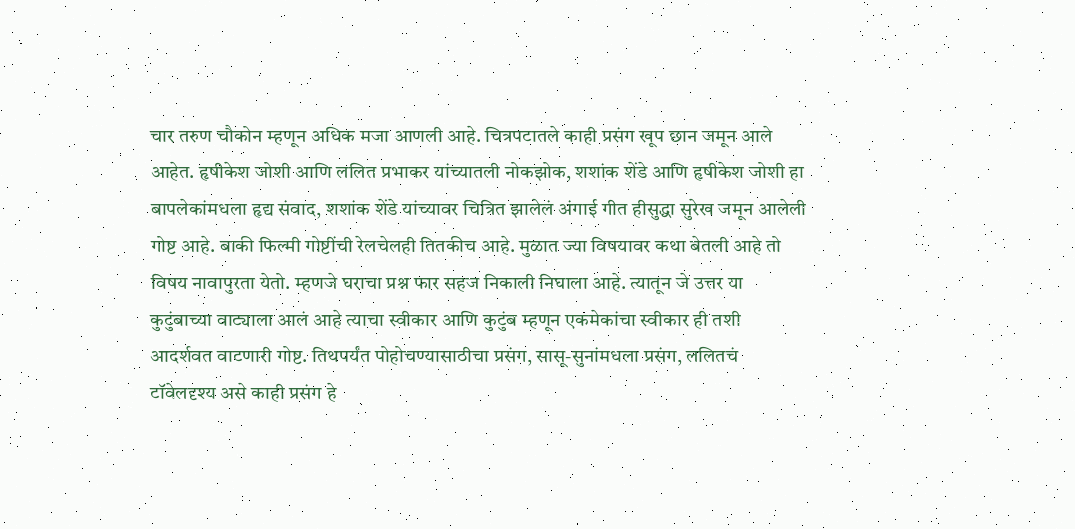चार तरुण चौकोन म्हणून अधिक मजा आणली आहे. चित्रपटातले काही प्रसंग खूप छान जमून आले आहेत. हृषीकेश जोशी आणि ललित प्रभाकर यांच्यातली नोकझोक, शशांक शेंडे आणि हृषीकेश जोशी हा बापलेकांमधला हृद्य संवाद, शशांक शेंडे यांच्यावर चित्रित झालेलं अंगाई गीत हीसुद्धा सुरेख जमून आलेली गोष्ट आहे. बाकी फिल्मी गोष्टींची रेलचेलही तितकीच आहे. मुळात ज्या विषयावर कथा बेतली आहे तो विषय नावापुरता येतो. म्हणजे घराचा प्रश्न फार सहज निकाली निघाला आहे. त्यातून जे उत्तर या कुटुंबाच्या वाट्याला आलं आहे त्याचा स्वीकार आणि कुटुंब म्हणून एकमेकांचा स्वीकार ही तशी आदर्शवत वाटणारी गोष्ट. तिथपर्यंत पोहोचण्यासाठीचा प्रसंग, सासू-सुनांमधला प्रसंग, ललितचं टॉवेलदृश्य असे काही प्रसंग हे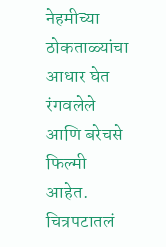नेहमीच्या ठोकताळ्यांचा आधार घेत रंगवलेले आणि बरेचसे फिल्मी आहेत. चित्रपटातलं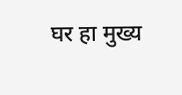घर हा मुख्य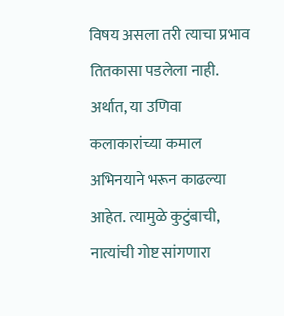विषय असला तरी त्याचा प्रभाव तितकासा पडलेला नाही. अर्थात, या उणिवा कलाकारांच्या कमाल अभिनयाने भरून काढल्या आहेत. त्यामुळे कुटुंबाची, नात्यांची गोष्ट सांगणारा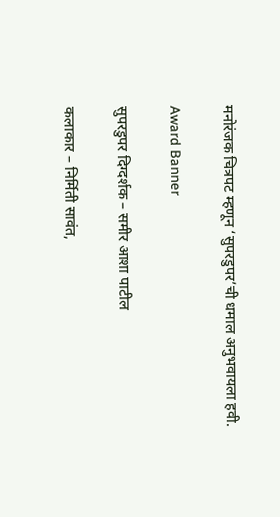मनोरंजक चित्रपट म्हणून ‘सुपरडुपर’ची धमाल अनुभवायला हवी.

Award Banner

सुपरडुपर दिग्दर्शक – समीर आशा पाटील

कलाकार – निर्मिती सावंत,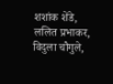शशांक शेंडे, ललित प्रभाकर, विदुला चौगुले,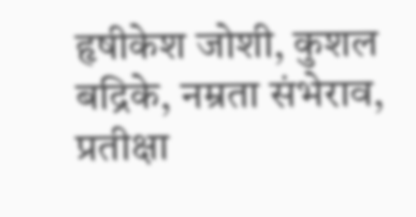हृषीकेश जोशी, कुशल बद्रिके, नम्रता संभेराव, प्रतीक्षा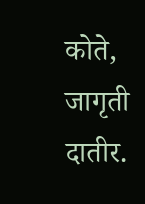कोते, जागृती दातीर.